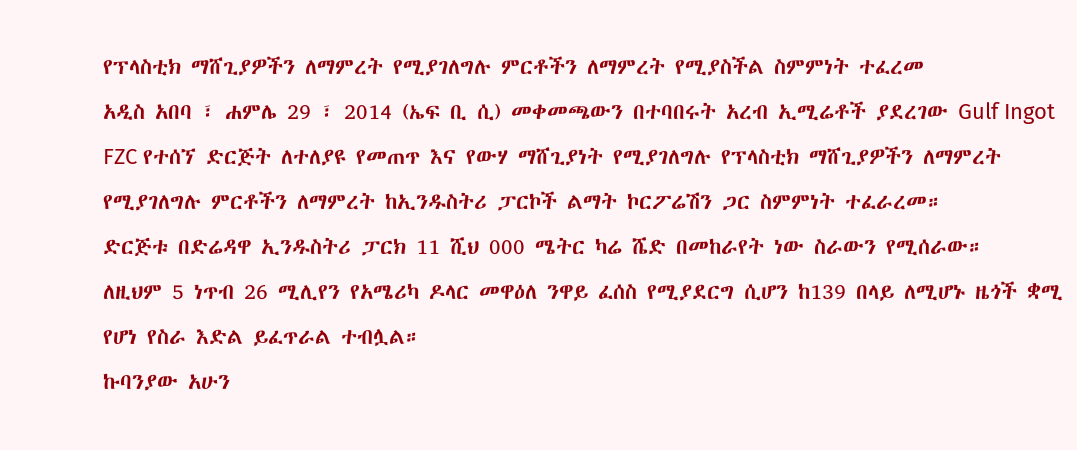የፕላስቲክ ማሸጊያዎችን ለማምረት የሚያገለግሉ ምርቶችን ለማምረት የሚያስችል ስምምነት ተፈረመ
አዲስ አበባ ፣ ሐምሌ 29 ፣ 2014 (ኤፍ ቢ ሲ) መቀመጫውን በተባበሩት አረብ ኢሚሬቶች ያደረገው Gulf Ingot FZC የተሰኘ ድርጅት ለተለያዩ የመጠጥ እና የውሃ ማሸጊያነት የሚያገለግሉ የፕላስቲክ ማሸጊያዎችን ለማምረት የሚያገለግሉ ምርቶችን ለማምረት ከኢንዱስትሪ ፓርኮች ልማት ኮርፖሬሽን ጋር ስምምነት ተፈራረመ።
ድርጅቱ በድሬዳዋ ኢንዱስትሪ ፓርክ 11 ሺህ 000 ሜትር ካሬ ሼድ በመከራየት ነው ስራውን የሚሰራው።
ለዚህም 5 ነጥብ 26 ሚሊየን የአሜሪካ ዶላር መዋዕለ ንዋይ ፈሰስ የሚያደርግ ሲሆን ከ139 በላይ ለሚሆኑ ዜጎች ቋሚ የሆነ የስራ እድል ይፈጥራል ተብሏል።
ኩባንያው አሁን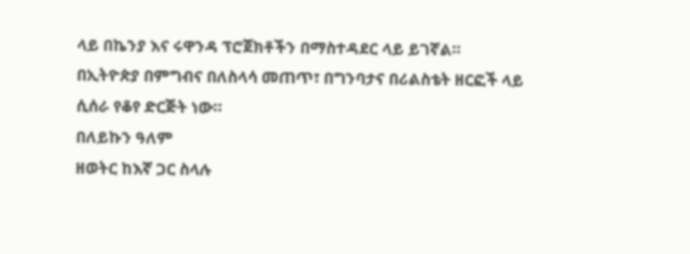ላይ በኬንያ እና ሩዋንዳ ፕሮጀክቶችን በማስተዳደር ላይ ይገኛል።
በኢትዮጵያ በምግብና በለስላሳ መጠጥ፣ በግንባታና በሪልስቴት ዘርፎች ላይ ሲሰራ የቆየ ድርጅት ነው።
በለይኩን ዓለም
ዘወትር ከእኛ ጋር ስላሉ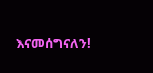እናመሰግናለን!